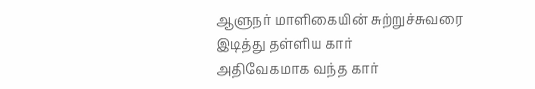ஆளுநர் மாளிகையின் சுற்றுச்சுவரை இடித்து தள்ளிய கார்
அதிவேகமாக வந்த கார்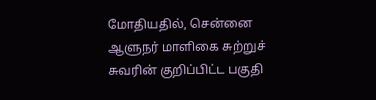மோதியதில், சென்னை ஆளுநர் மாளிகை சுற்றுச் சுவரின் குறிப்பிட்ட பகுதி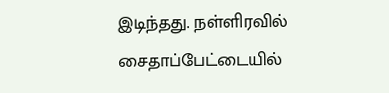இடிந்தது. நள்ளிரவில் சைதாப்பேட்டையில்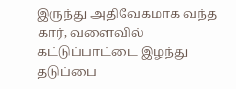இருந்து அதிவேகமாக வந்த கார், வளைவில் கட்டுப்பாட்டை இழந்து தடுப்பை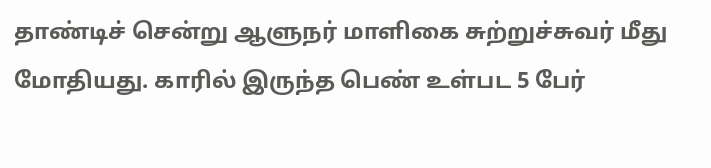தாண்டிச் சென்று ஆளுநர் மாளிகை சுற்றுச்சுவர் மீது மோதியது. காரில் இருந்த பெண் உள்பட 5 பேர்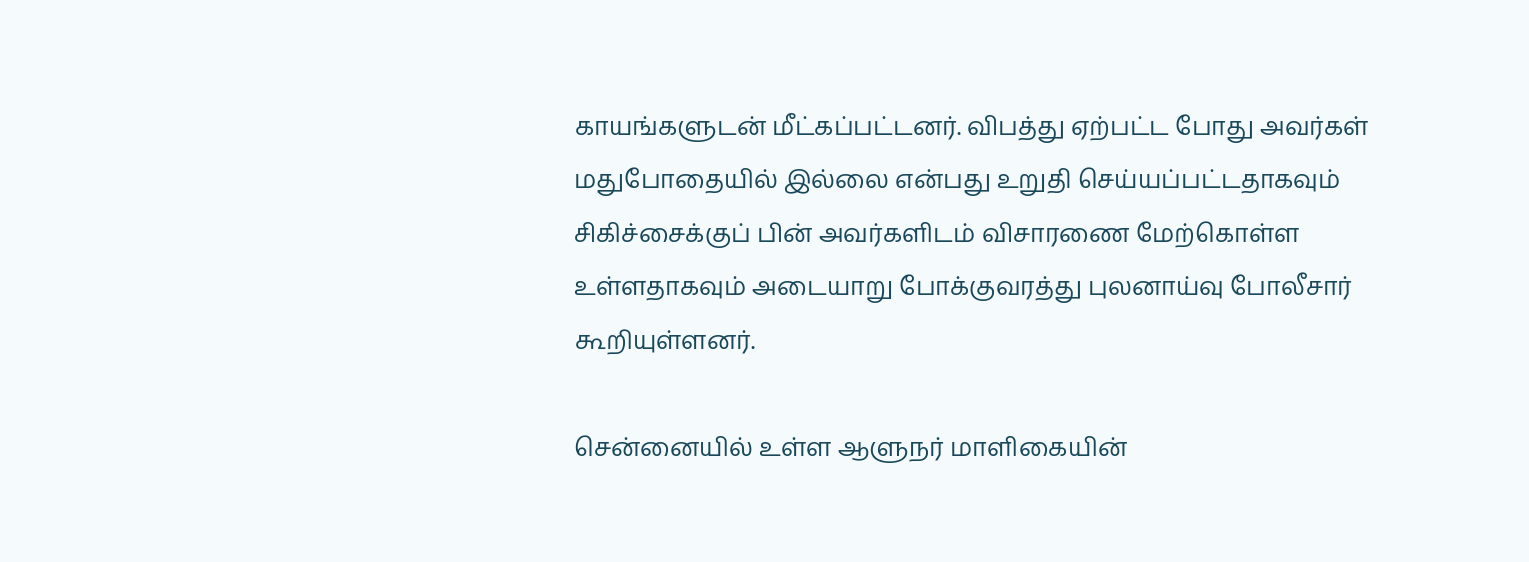காயங்களுடன் மீட்கப்பட்டனர். விபத்து ஏற்பட்ட போது அவர்கள் மதுபோதையில் இல்லை என்பது உறுதி செய்யப்பட்டதாகவும் சிகிச்சைக்குப் பின் அவர்களிடம் விசாரணை மேற்கொள்ள உள்ளதாகவும் அடையாறு போக்குவரத்து புலனாய்வு போலீசார் கூறியுள்ளனர்.

சென்னையில் உள்ள ஆளுநர் மாளிகையின்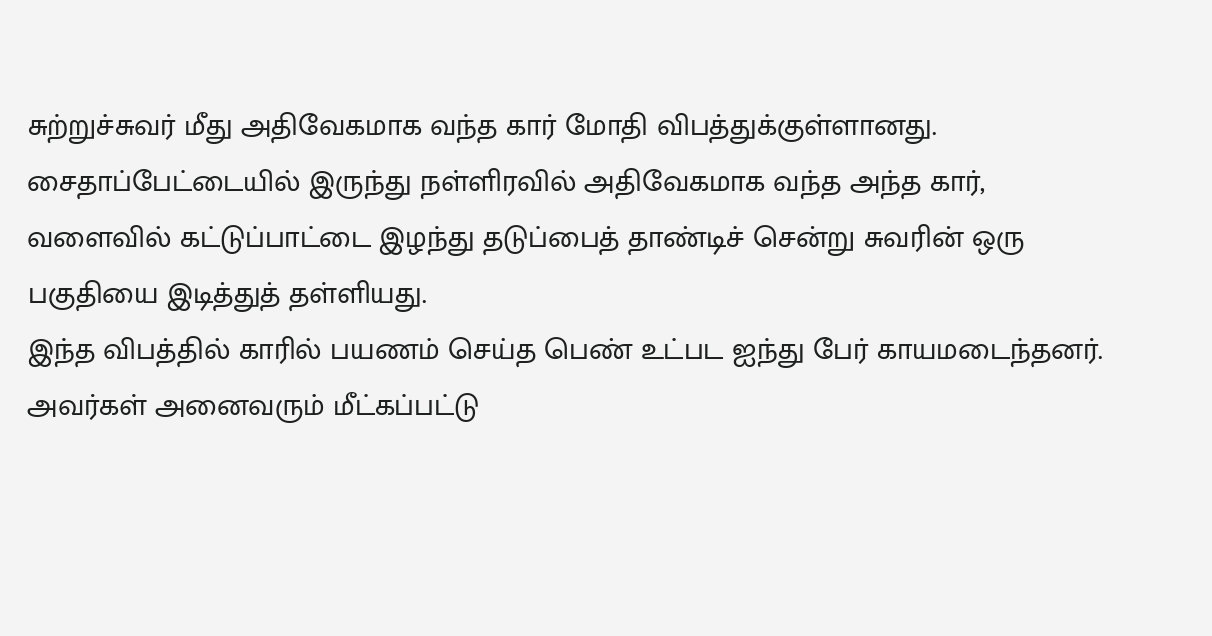சுற்றுச்சுவர் மீது அதிவேகமாக வந்த கார் மோதி விபத்துக்குள்ளானது. சைதாப்பேட்டையில் இருந்து நள்ளிரவில் அதிவேகமாக வந்த அந்த கார், வளைவில் கட்டுப்பாட்டை இழந்து தடுப்பைத் தாண்டிச் சென்று சுவரின் ஒரு பகுதியை இடித்துத் தள்ளியது.
இந்த விபத்தில் காரில் பயணம் செய்த பெண் உட்பட ஐந்து பேர் காயமடைந்தனர். அவர்கள் அனைவரும் மீட்கப்பட்டு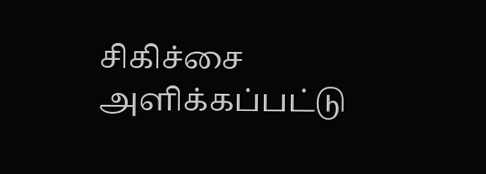சிகிச்சை அளிக்கப்பட்டு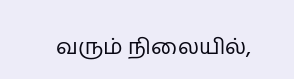வரும் நிலையில்,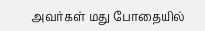அவர்கள் மது போதையில்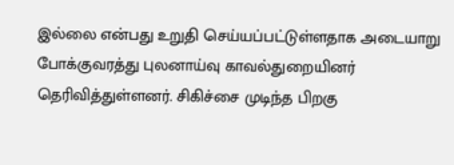இல்லை என்பது உறுதி செய்யப்பட்டுள்ளதாக அடையாறு போக்குவரத்து புலனாய்வு காவல்துறையினர் தெரிவித்துள்ளனர். சிகிச்சை முடிந்த பிறகு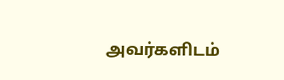அவர்களிடம்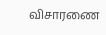விசாரணை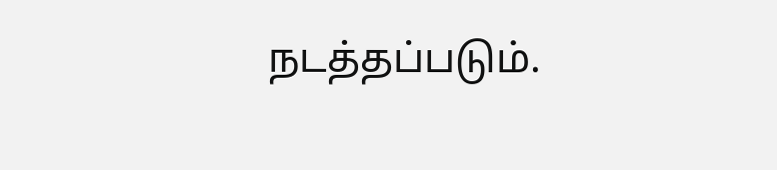நடத்தப்படும்.